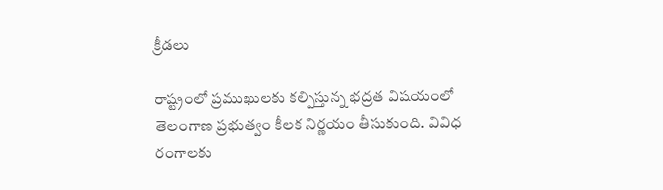క్రీడలు

రాష్ట్రంలో ప్రముఖులకు కల్పిస్తున్న భద్రత విషయంలో తెలంగాణ ప్రభుత్వం కీలక నిర్ణయం తీసుకుంది. వివిధ రంగాలకు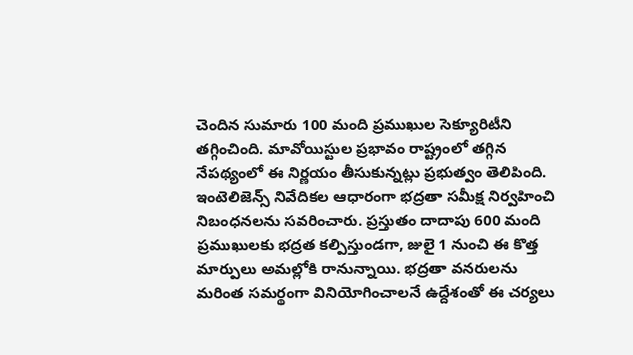చెందిన సుమారు 100 మంది ప్రముఖుల సెక్యూరిటీని తగ్గించింది. మావోయిస్టుల ప్రభావం రాష్ట్రంలో తగ్గిన నేపథ్యంలో ఈ నిర్ణయం తీసుకున్నట్లు ప్రభుత్వం తెలిపింది.
ఇంటెలిజెన్స్ నివేదికల ఆధారంగా భద్రతా సమీక్ష నిర్వహించి నిబంధనలను సవరించారు. ప్రస్తుతం దాదాపు 600 మంది ప్రముఖులకు భద్రత కల్పిస్తుండగా, జులై 1 నుంచి ఈ కొత్త మార్పులు అమల్లోకి రానున్నాయి. భద్రతా వనరులను మరింత సమర్థంగా వినియోగించాలనే ఉద్దేశంతో ఈ చర్యలు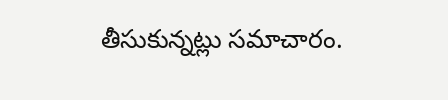తీసుకున్నట్లు సమాచారం.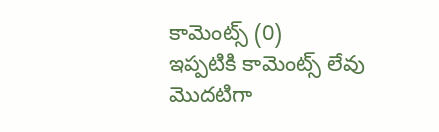కామెంట్స్ (0)
ఇప్పటికి కామెంట్స్ లేవు
మొదటిగా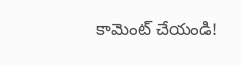కామెంట్ చేయండి!